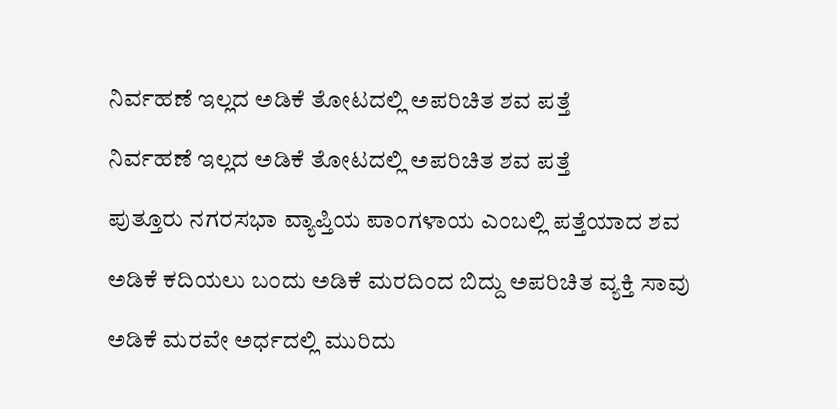ನಿರ್ವಹಣೆ ಇಲ್ಲದ ಅಡಿಕೆ ತೋಟದಲ್ಲಿ ಅಪರಿಚಿತ ಶವ ಪತ್ತೆ

ನಿರ್ವಹಣೆ ಇಲ್ಲದ ಅಡಿಕೆ ತೋಟದಲ್ಲಿ ಅಪರಿಚಿತ ಶವ ಪತ್ತೆ

ಪುತ್ತೂರು ನಗರಸಭಾ ವ್ಯಾಪ್ತಿಯ ಪಾಂಗಳಾಯ ಎಂಬಲ್ಲಿ ಪತ್ತೆಯಾದ ಶವ

ಅಡಿಕೆ ಕದಿಯಲು ಬಂದು ಅಡಿಕೆ ಮರದಿಂದ ಬಿದ್ದು ಅಪರಿಚಿತ ವ್ಯಕ್ತಿ ಸಾವು

ಅಡಿಕೆ ಮರವೇ ಅರ್ಧದಲ್ಲಿ ಮುರಿದು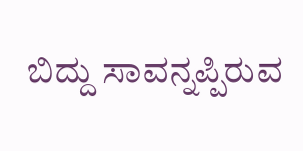ಬಿದ್ದು ಸಾವನ್ನಪ್ಪಿರುವ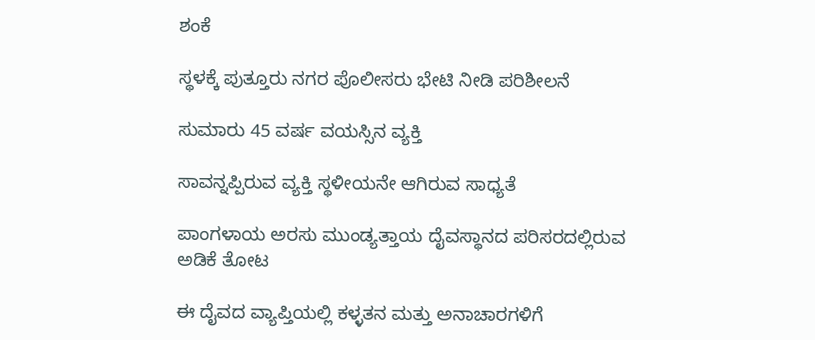ಶಂಕೆ

ಸ್ಥಳಕ್ಕೆ ಪುತ್ತೂರು ನಗರ ಪೊಲೀಸರು ಭೇಟಿ ನೀಡಿ ಪರಿಶೀಲನೆ

ಸುಮಾರು 45 ವರ್ಷ ವಯಸ್ಸಿನ ವ್ಯಕ್ತಿ

ಸಾವನ್ನಪ್ಪಿರುವ ವ್ಯಕ್ತಿ ಸ್ಥಳೀಯನೇ ಆಗಿರುವ ಸಾಧ್ಯತೆ

ಪಾಂಗಳಾಯ ಅರಸು ಮುಂಡ್ಯತ್ತಾಯ ದೈವಸ್ಥಾನದ ಪರಿಸರದಲ್ಲಿರುವ ಅಡಿಕೆ ತೋಟ

ಈ ದೈವದ ವ್ಯಾಪ್ತಿಯಲ್ಲಿ ಕಳ್ಳತನ ಮತ್ತು ಅನಾಚಾರಗಳಿಗೆ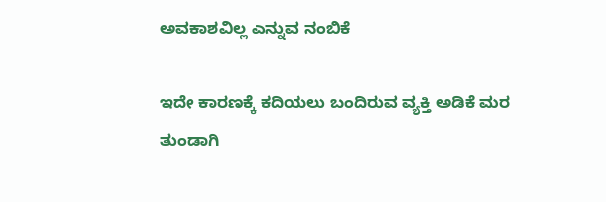ಅವಕಾಶವಿಲ್ಲ ಎನ್ನುವ ನಂಬಿಕೆ

ಇದೇ ಕಾರಣಕ್ಕೆ ಕದಿಯಲು ಬಂದಿರುವ ವ್ಯಕ್ತಿ ಅಡಿಕೆ ಮರ ತುಂಡಾಗಿ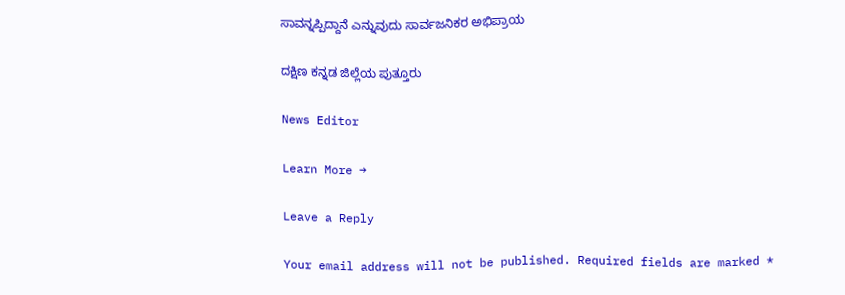ಸಾವನ್ನಪ್ಪಿದ್ದಾನೆ ಎನ್ನುವುದು ಸಾರ್ವಜನಿಕರ ಅಭಿಪ್ರಾಯ

ದಕ್ಷಿಣ ಕನ್ನಡ ಜಿಲ್ಲೆಯ ಪುತ್ತೂರು

News Editor

Learn More →

Leave a Reply

Your email address will not be published. Required fields are marked *